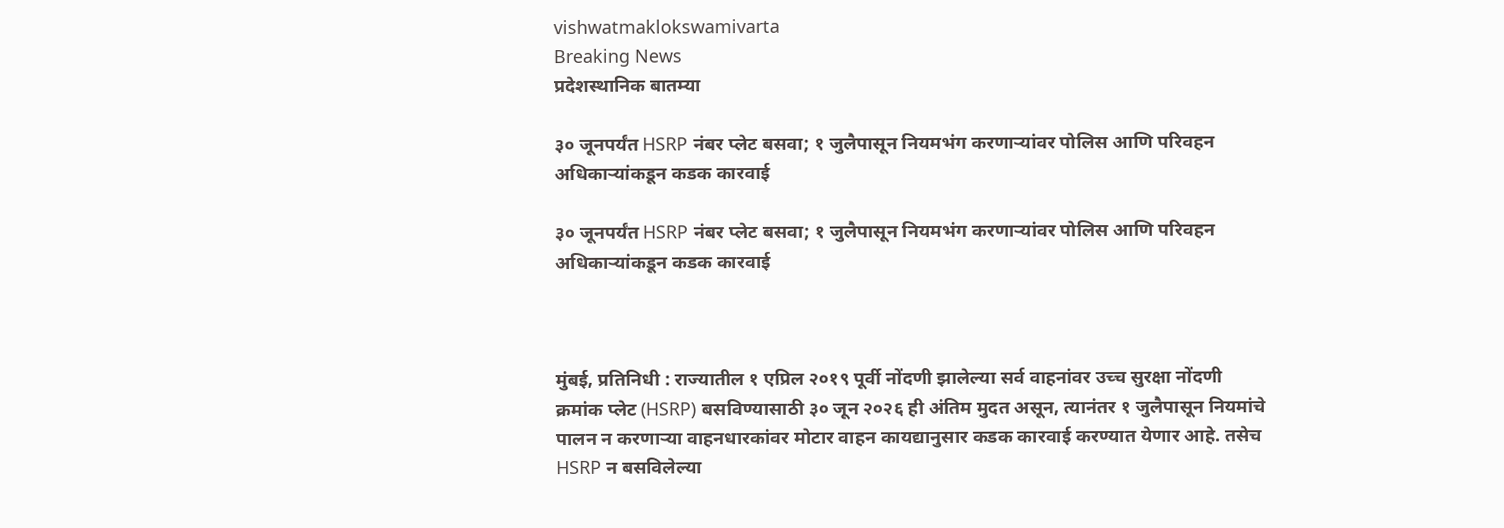vishwatmaklokswamivarta
Breaking News
प्रदेशस्थानिक बातम्या

३० जूनपर्यंत HSRP नंबर प्लेट बसवा; १ जुलैपासून नियमभंग करणाऱ्यांवर पोलिस आणि परिवहन अधिकाऱ्यांकडून कडक कारवाई

३० जूनपर्यंत HSRP नंबर प्लेट बसवा; १ जुलैपासून नियमभंग करणाऱ्यांवर पोलिस आणि परिवहन अधिकाऱ्यांकडून कडक कारवाई



मुंबई, प्रतिनिधी : राज्यातील १ एप्रिल २०१९ पूर्वी नोंदणी झालेल्या सर्व वाहनांवर उच्च सुरक्षा नोंदणी क्रमांक प्लेट (HSRP) बसविण्यासाठी ३० जून २०२६ ही अंतिम मुदत असून, त्यानंतर १ जुलैपासून नियमांचे पालन न करणाऱ्या वाहनधारकांवर मोटार वाहन कायद्यानुसार कडक कारवाई करण्यात येणार आहे. तसेच HSRP न बसविलेल्या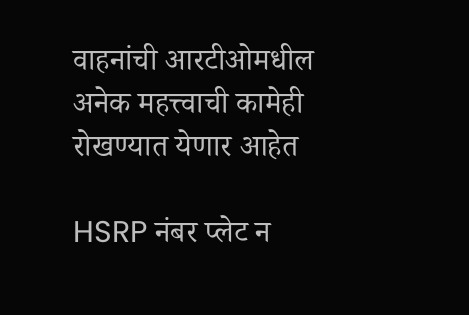वाहनांची आरटीओमधील अनेक महत्त्वाची कामेही रोखण्यात येणार आहेत

HSRP नंबर प्लेट न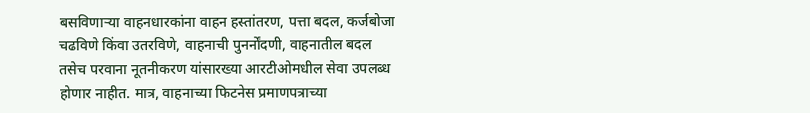बसविणाऱ्या वाहनधारकांना वाहन हस्तांतरण, पत्ता बदल, कर्जबोजा चढविणे किंवा उतरविणे, वाहनाची पुनर्नोंदणी, वाहनातील बदल तसेच परवाना नूतनीकरण यांसारख्या आरटीओमधील सेवा उपलब्ध होणार नाहीत. मात्र, वाहनाच्या फिटनेस प्रमाणपत्राच्या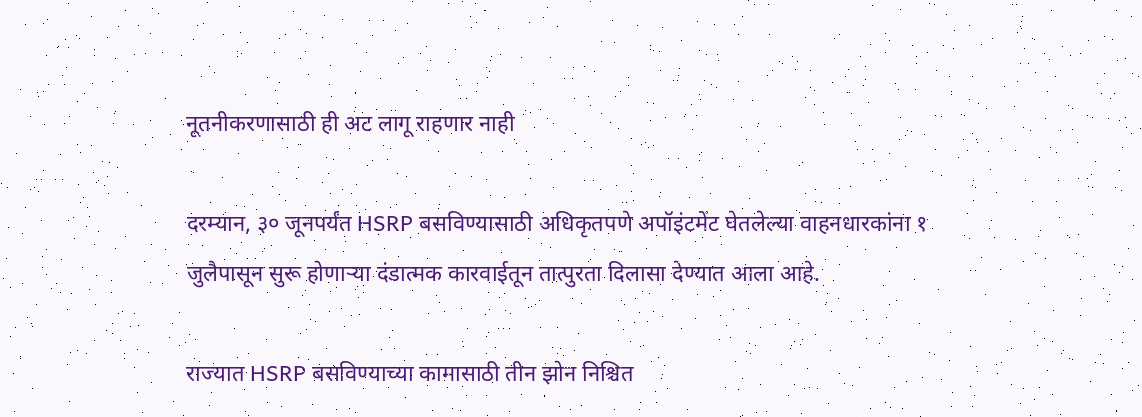नूतनीकरणासाठी ही अट लागू राहणार नाही

दरम्यान, ३० जूनपर्यंत HSRP बसविण्यासाठी अधिकृतपणे अपॉइंटमेंट घेतलेल्या वाहनधारकांना १ जुलैपासून सुरू होणाऱ्या दंडात्मक कारवाईतून तात्पुरता दिलासा देण्यात आला आहे.

राज्यात HSRP बसविण्याच्या कामासाठी तीन झोन निश्चित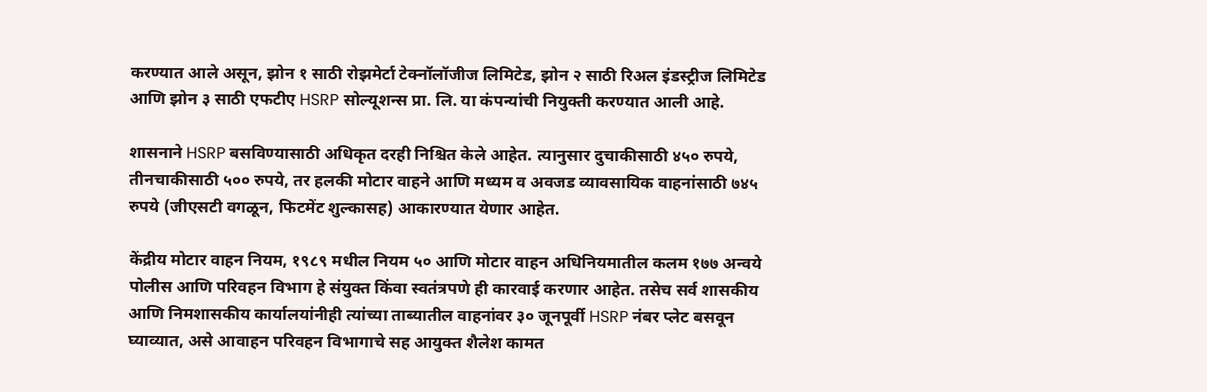करण्यात आले असून, झोन १ साठी रोझमेर्टा टेक्नॉलॉजीज लिमिटेड, झोन २ साठी रिअल इंडस्ट्रीज लिमिटेड आणि झोन ३ साठी एफटीए HSRP सोल्यूशन्स प्रा. लि. या कंपन्यांची नियुक्ती करण्यात आली आहे.

शासनाने HSRP बसविण्यासाठी अधिकृत दरही निश्चित केले आहेत. त्यानुसार दुचाकीसाठी ४५० रुपये, तीनचाकीसाठी ५०० रुपये, तर हलकी मोटार वाहने आणि मध्यम व अवजड व्यावसायिक वाहनांसाठी ७४५ रुपये (जीएसटी वगळून, फिटमेंट शुल्कासह) आकारण्यात येणार आहेत.

केंद्रीय मोटार वाहन नियम, १९८९ मधील नियम ५० आणि मोटार वाहन अधिनियमातील कलम १७७ अन्वये पोलीस आणि परिवहन विभाग हे संयुक्त किंवा स्वतंत्रपणे ही कारवाई करणार आहेत. तसेच सर्व शासकीय आणि निमशासकीय कार्यालयांनीही त्यांच्या ताब्यातील वाहनांवर ३० जूनपूर्वी HSRP नंबर प्लेट बसवून घ्याव्यात, असे आवाहन परिवहन विभागाचे सह आयुक्त शैलेश कामत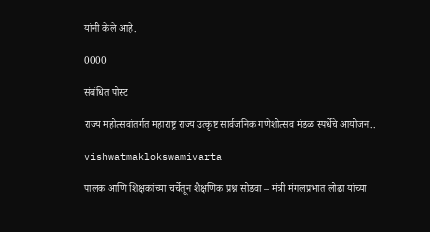यांनी केले आहे.

0000

संबंधित पोस्ट

राज्य महोत्सवांतर्गत महाराष्ट्र राज्य उत्कृष्ट सार्वजनिक गणेशोत्सव मंडळ स्पर्धेचे आयोजन..

vishwatmaklokswamivarta

पालक आणि शिक्षकांच्या चर्चेतून शैक्षणिक प्रश्न सोडवा – मंत्री मंगलप्रभात लोढा यांच्या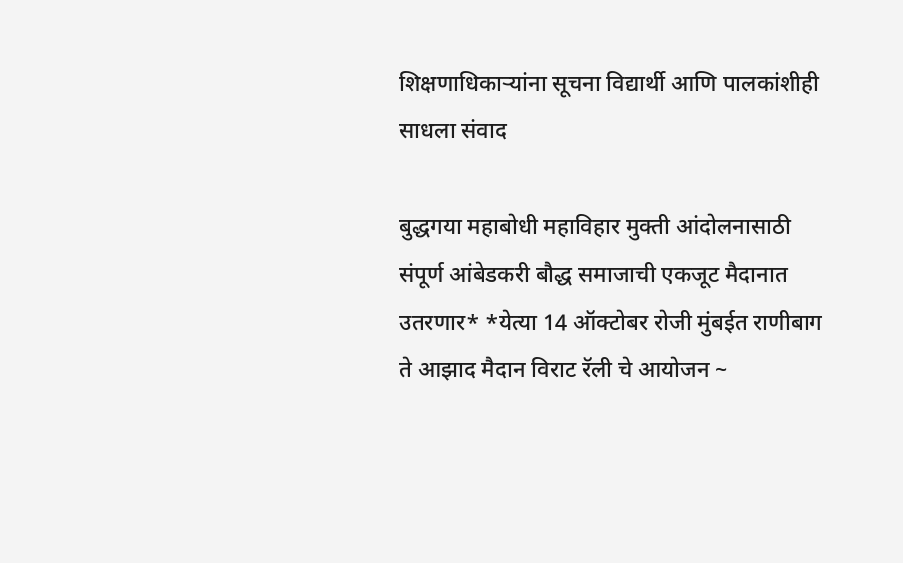शिक्षणाधिकाऱ्यांना सूचना विद्यार्थी आणि पालकांशीही साधला संवाद

बुद्धगया महाबोधी महाविहार मुक्ती आंदोलनासाठी संपूर्ण आंबेडकरी बौद्ध समाजाची एकजूट मैदानात उतरणार* *येत्या 14 ऑक्टोबर रोजी मुंबईत राणीबाग ते आझाद मैदान विराट रॅली चे आयोजन ~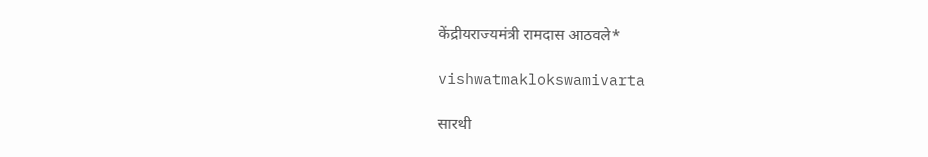केंद्रीयराज्यमंत्री रामदास आठवले*

vishwatmaklokswamivarta

सारथी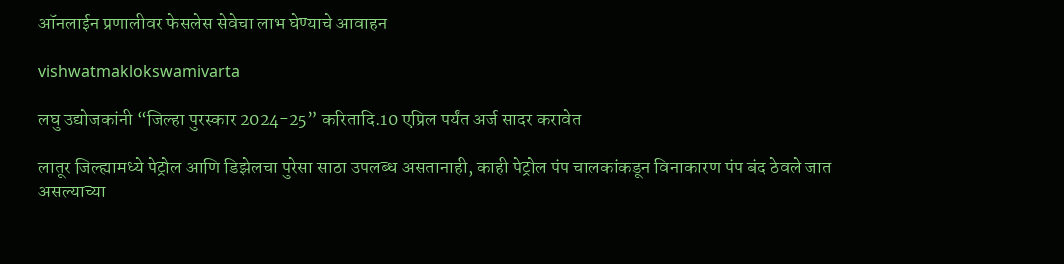ऑनलाईन प्रणालीवर फेसलेस सेवेचा लाभ घेण्याचे आवाहन

vishwatmaklokswamivarta

लघु उद्योजकांनी “जिल्हा पुरस्कार 2024-25” करितादि.10 एप्रिल पर्यंत अर्ज सादर करावेत

लातूर जिल्ह्यामध्ये पेट्रोल आणि डिझेलचा पुरेसा साठा उपलब्ध असतानाही, काही पेट्रोल पंप चालकांकडून विनाकारण पंप बंद ठेवले जात असल्याच्या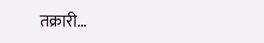तक्रारी…